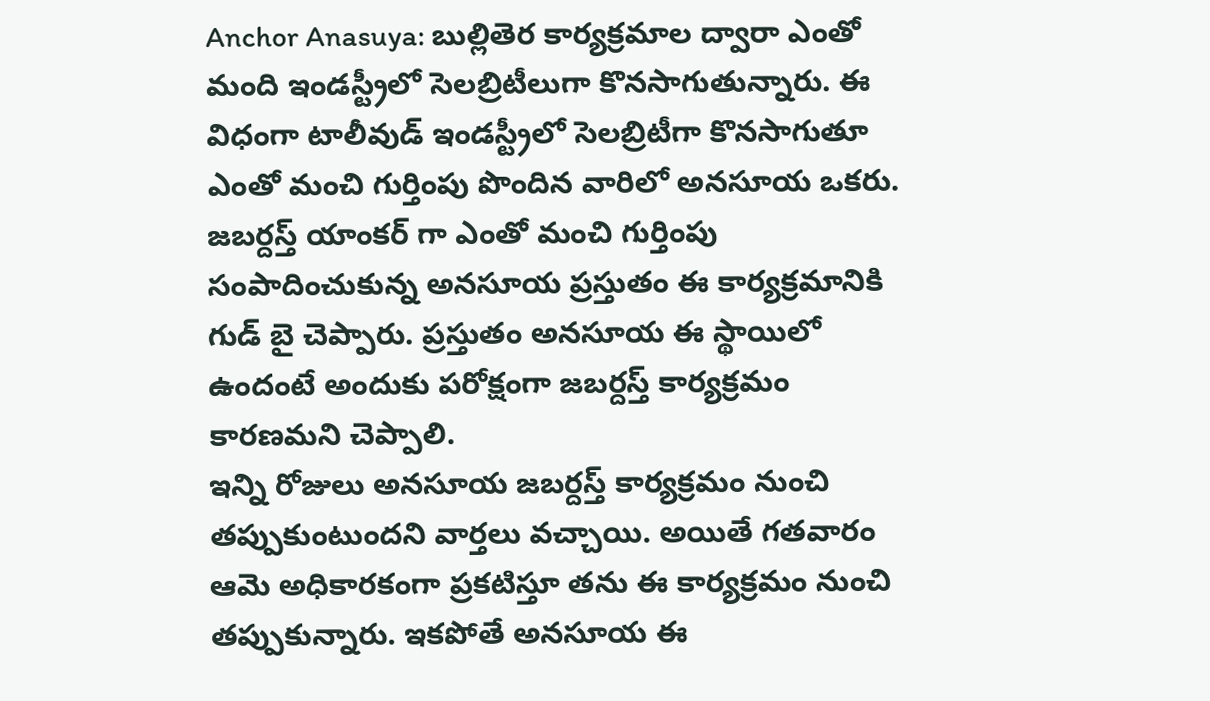Anchor Anasuya: బుల్లితెర కార్యక్రమాల ద్వారా ఎంతో మంది ఇండస్ట్రీలో సెలబ్రిటీలుగా కొనసాగుతున్నారు. ఈ విధంగా టాలీవుడ్ ఇండస్ట్రీలో సెలబ్రిటీగా కొనసాగుతూ ఎంతో మంచి గుర్తింపు పొందిన వారిలో అనసూయ ఒకరు. జబర్దస్త్ యాంకర్ గా ఎంతో మంచి గుర్తింపు సంపాదించుకున్న అనసూయ ప్రస్తుతం ఈ కార్యక్రమానికి గుడ్ బై చెప్పారు. ప్రస్తుతం అనసూయ ఈ స్థాయిలో ఉందంటే అందుకు పరోక్షంగా జబర్దస్త్ కార్యక్రమం కారణమని చెప్పాలి.
ఇన్ని రోజులు అనసూయ జబర్దస్త్ కార్యక్రమం నుంచి తప్పుకుంటుందని వార్తలు వచ్చాయి. అయితే గతవారం ఆమె అధికారకంగా ప్రకటిస్తూ తను ఈ కార్యక్రమం నుంచి తప్పుకున్నారు. ఇకపోతే అనసూయ ఈ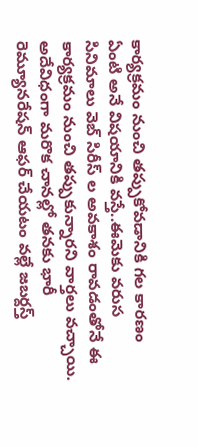కార్యక్రమం నుంచి తప్పుకోవడానికి గల కారణం ఏంటి అనే విషయానికి వస్తే..ఈమెకు వరుస సినిమాలు వెబ్ సిరీస్ ల అవకాశం రావడంతోనే ఈ కార్యక్రమం నుంచి తప్పుకున్నారని వార్తలు వచ్చాయి.
అదేవిధంగా మరొక చానల్లో తనకు భారీ రెమ్యూనరేషన్ ఆఫర్ చేయటం వల్లే జబర్దస్త్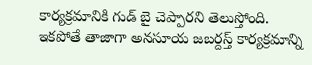కార్యక్రమానికి గుడ్ బై చెప్పారని తెలుస్తోంది. ఇకపోతే తాజాగా అనసూయ జబర్దస్త్ కార్యక్రమాన్ని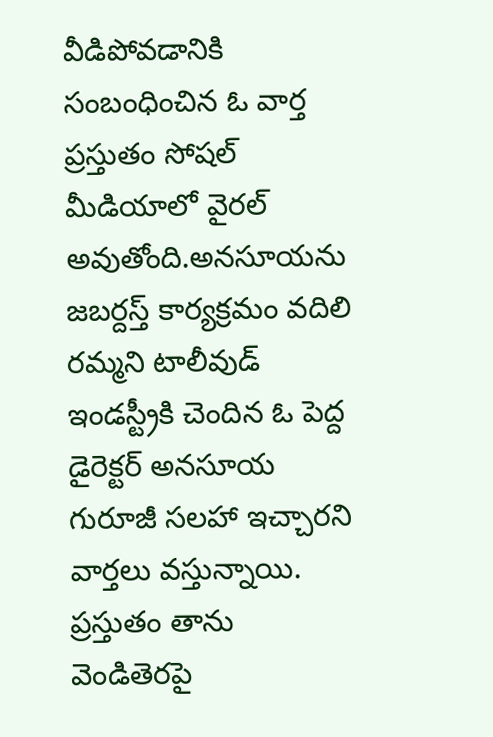వీడిపోవడానికి సంబంధించిన ఓ వార్త ప్రస్తుతం సోషల్ మీడియాలో వైరల్ అవుతోంది.అనసూయను జబర్దస్త్ కార్యక్రమం వదిలి రమ్మని టాలీవుడ్ ఇండస్ట్రీకి చెందిన ఓ పెద్ద డైరెక్టర్ అనసూయ గురూజీ సలహా ఇచ్చారని వార్తలు వస్తున్నాయి.
ప్రస్తుతం తాను వెండితెరపై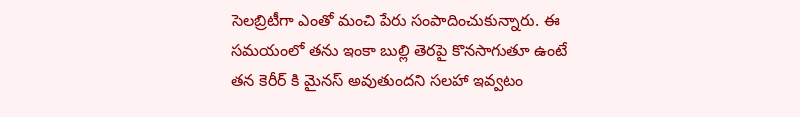సెలబ్రిటీగా ఎంతో మంచి పేరు సంపాదించుకున్నారు. ఈ సమయంలో తను ఇంకా బుల్లి తెరపై కొనసాగుతూ ఉంటే తన కెరీర్ కి మైనస్ అవుతుందని సలహా ఇవ్వటం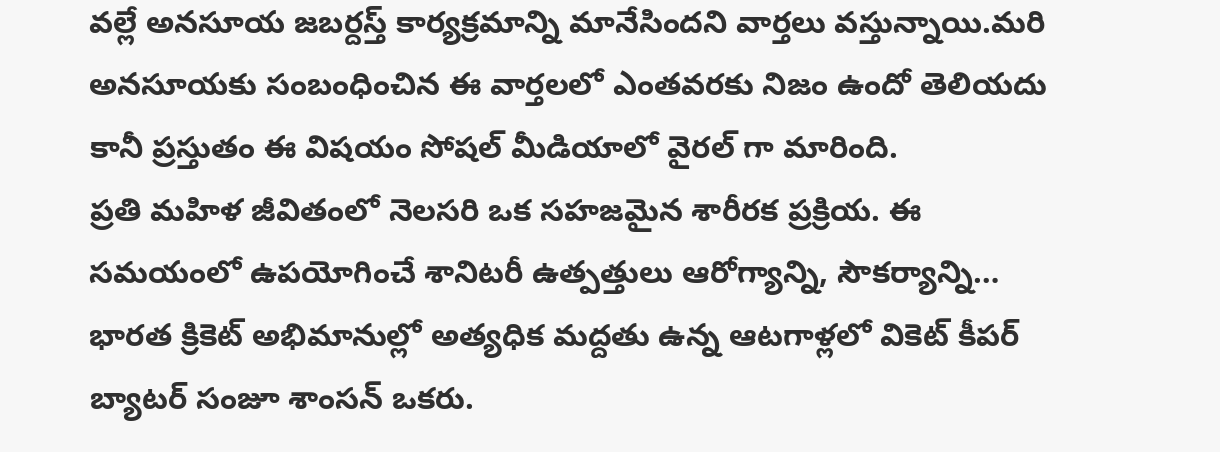వల్లే అనసూయ జబర్దస్త్ కార్యక్రమాన్ని మానేసిందని వార్తలు వస్తున్నాయి.మరి అనసూయకు సంబంధించిన ఈ వార్తలలో ఎంతవరకు నిజం ఉందో తెలియదు కానీ ప్రస్తుతం ఈ విషయం సోషల్ మీడియాలో వైరల్ గా మారింది.
ప్రతి మహిళ జీవితంలో నెలసరి ఒక సహజమైన శారీరక ప్రక్రియ. ఈ సమయంలో ఉపయోగించే శానిటరీ ఉత్పత్తులు ఆరోగ్యాన్ని, సౌకర్యాన్ని…
భారత క్రికెట్ అభిమానుల్లో అత్యధిక మద్దతు ఉన్న ఆటగాళ్లలో వికెట్ కీపర్ బ్యాటర్ సంజూ శాంసన్ ఒకరు.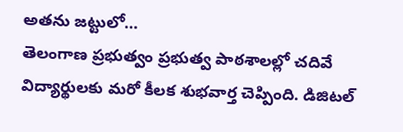అతను జట్టులో…
తెలంగాణ ప్రభుత్వం ప్రభుత్వ పాఠశాలల్లో చదివే విద్యార్థులకు మరో కీలక శుభవార్త చెప్పింది. డిజిటల్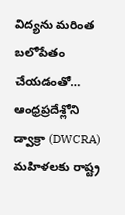విద్యను మరింత బలోపేతం చేయడంతో…
ఆంధ్రప్రదేశ్లోని డ్వాక్రా (DWCRA) మహిళలకు రాష్ట్ర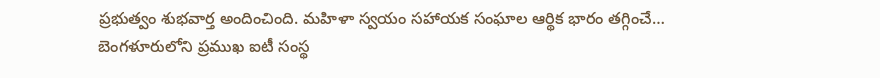ప్రభుత్వం శుభవార్త అందించింది. మహిళా స్వయం సహాయక సంఘాల ఆర్థిక భారం తగ్గించే…
బెంగళూరులోని ప్రముఖ ఐటీ సంస్థ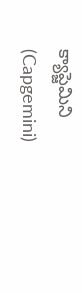క్యాప్జెమిని (Capgemini)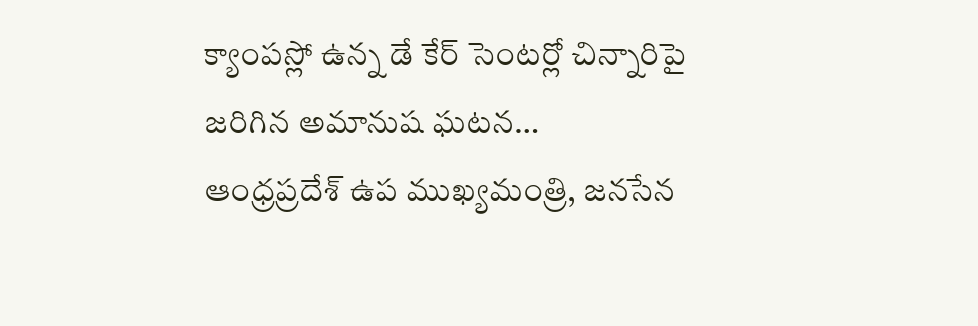క్యాంపస్లో ఉన్న డే కేర్ సెంటర్లో చిన్నారిపై జరిగిన అమానుష ఘటన…
ఆంధ్రప్రదేశ్ ఉప ముఖ్యమంత్రి, జనసేన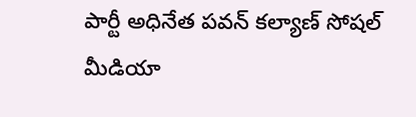పార్టీ అధినేత పవన్ కల్యాణ్ సోషల్ మీడియా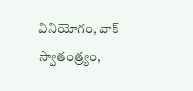వినియోగం, వాక్ స్వాతంత్ర్యం,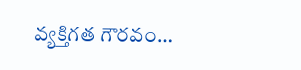వ్యక్తిగత గౌరవం…